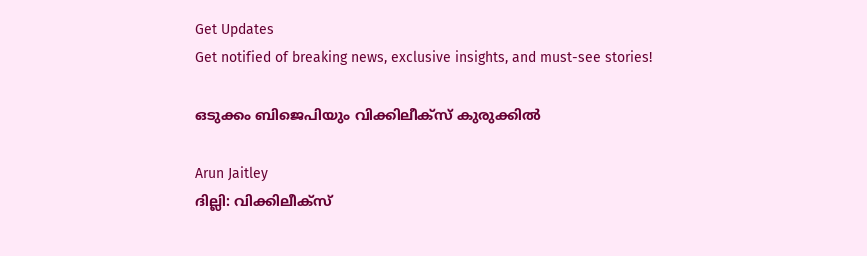Get Updates
Get notified of breaking news, exclusive insights, and must-see stories!

ഒടുക്കം ബിജെപിയും വിക്കിലീക്‌സ് കുരുക്കില്‍

Arun Jaitley
ദില്ലി: വിക്കിലീക്‌സ്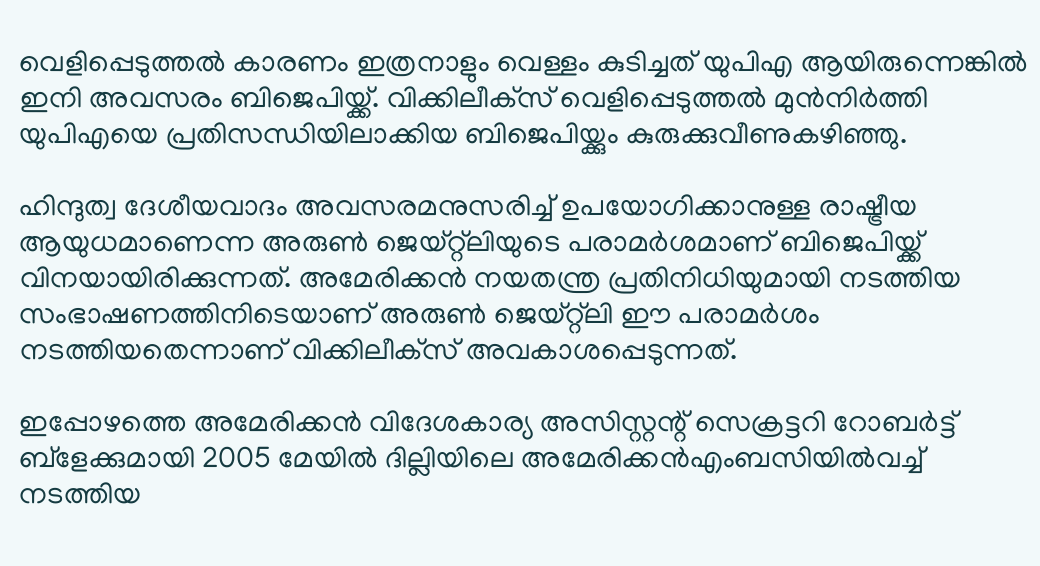വെളിപ്പെടുത്തല്‍ കാരണം ഇത്രനാളും വെള്ളം കുടിച്ചത് യുപിഎ ആയിരുന്നെങ്കില്‍ ഇനി അവസരം ബിജെപിയ്ക്ക്. വിക്കിലീക്‌സ് വെളിപ്പെടുത്തല്‍ മുന്‍നിര്‍ത്തി യുപിഎയെ പ്രതിസന്ധിയിലാക്കിയ ബിജെപിയ്ക്കും കുരുക്കുവീണുകഴിഞ്ഞു.

ഹിന്ദുത്വ ദേശീയവാദം അവസരമനുസരിച്ച് ഉപയോഗിക്കാനുള്ള രാഷ്ട്രീയ ആയുധമാണെന്ന അരുണ്‍ ജെയ്റ്റ്‌ലിയുടെ പരാമര്‍ശമാണ് ബിജെപിയ്ക്ക് വിനയായിരിക്കുന്നത്. അമേരിക്കന്‍ നയതന്ത്ര പ്രതിനിധിയുമായി നടത്തിയ സംഭാഷണത്തിനിടെയാണ് അരുണ്‍ ജെയ്റ്റ്‌ലി ഈ പരാമര്‍ശം നടത്തിയതെന്നാണ് വിക്കിലീക്‌സ് അവകാശപ്പെടുന്നത്.

ഇപ്പോഴത്തെ അമേരിക്കന്‍ വിദേശകാര്യ അസിസ്റ്റന്റ് സെക്രട്ടറി റോബര്‍ട്ട് ബ്‌ളേക്കുമായി 2005 മേയില്‍ ദില്ലിയിലെ അമേരിക്കന്‍എംബസിയില്‍വച്ച് നടത്തിയ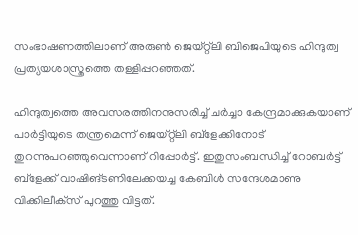സംഭാഷണത്തിലാണ് അരുണ്‍ ജെയ്റ്റ്‌ലി ബിജെപിയുടെ ഹിന്ദുത്വ പ്രത്യയശാസ്ത്രത്തെ തള്ളിപ്പറഞ്ഞത്.

ഹിന്ദുത്വത്തെ അവസരത്തിനനുസരിച്ച് ചര്‍ച്ചാ കേന്ദ്രമാക്കുകയാണ് പാര്‍ട്ടിയുടെ തന്ത്രമെന്ന് ജെയ്റ്റ്‌ലി ബ്‌ളേക്കിനോട് തുറന്നുപറഞ്ഞുവെന്നാണ് റിപ്പോര്‍ട്ട്. ഇതുസംബന്ധിച്ച് റോബര്‍ട്ട് ബ്‌ളേക്ക് വാഷിങ്ടണിലേക്കയച്ച കേബിള്‍ സന്ദേശമാണു വിക്കിലീക്‌സ് പുറത്തു വിട്ടത്.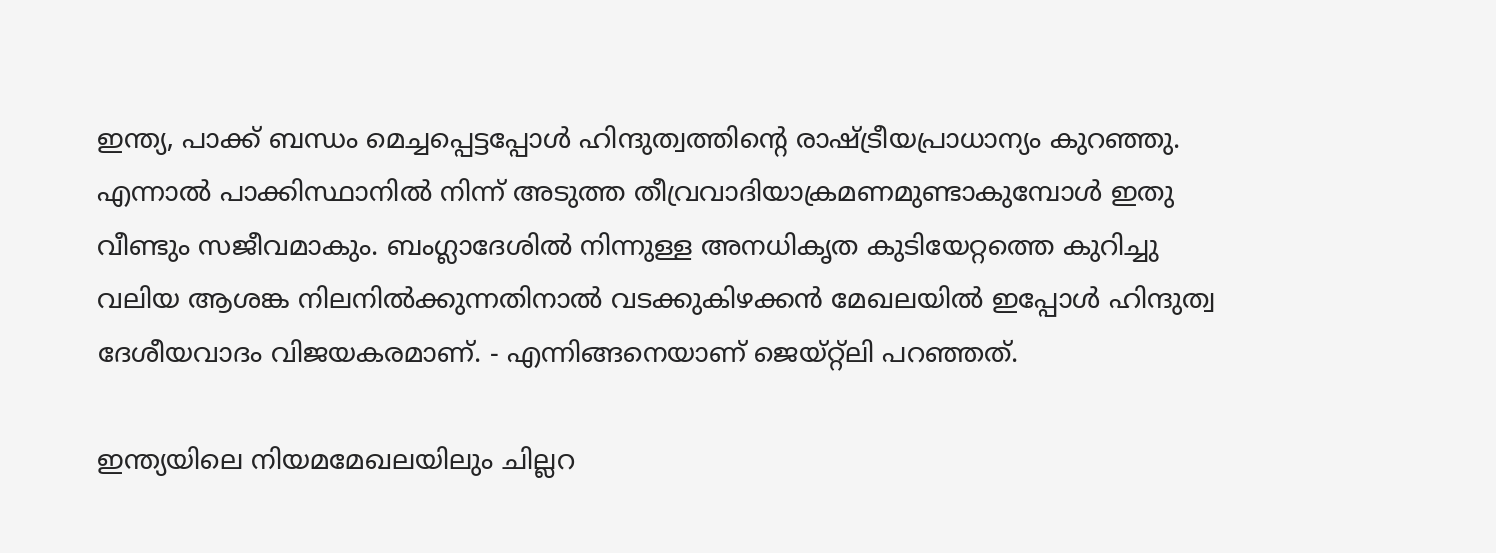ഇന്ത്യ, പാക്ക് ബന്ധം മെച്ചപ്പെട്ടപ്പോള്‍ ഹിന്ദുത്വത്തിന്റെ രാഷ്ട്രീയപ്രാധാന്യം കുറഞ്ഞു. എന്നാല്‍ പാക്കിസ്ഥാനില്‍ നിന്ന് അടുത്ത തീവ്രവാദിയാക്രമണമുണ്ടാകുമ്പോള്‍ ഇതു വീണ്ടും സജീവമാകും. ബംഗ്ലാദേശില്‍ നിന്നുള്ള അനധികൃത കുടിയേറ്റത്തെ കുറിച്ചു വലിയ ആശങ്ക നിലനില്‍ക്കുന്നതിനാല്‍ വടക്കുകിഴക്കന്‍ മേഖലയില്‍ ഇപ്പോള്‍ ഹിന്ദുത്വ ദേശീയവാദം വിജയകരമാണ്. - എന്നിങ്ങനെയാണ് ജെയ്റ്റ്‌ലി പറഞ്ഞത്.

ഇന്ത്യയിലെ നിയമമേഖലയിലും ചില്ലറ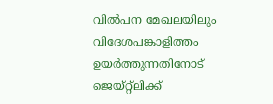വില്‍പന മേഖലയിലും വിദേശപങ്കാളിത്തം ഉയര്‍ത്തുന്നതിനോട് ജെയ്റ്റ്‌ലിക്ക്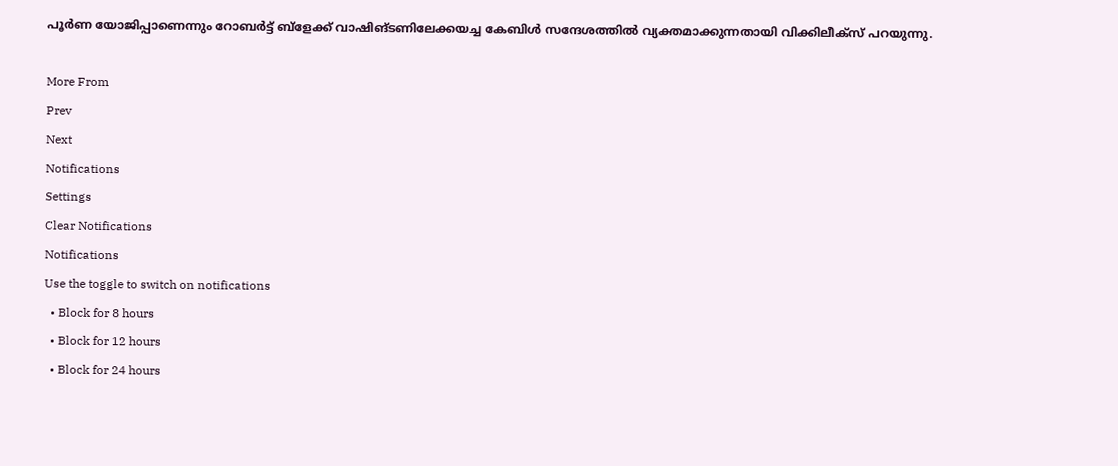പൂര്‍ണ യോജിപ്പാണെന്നും റോബര്‍ട്ട് ബ്‌ളേക്ക് വാഷിങ്ടണിലേക്കയച്ച കേബിള്‍ സന്ദേശത്തില്‍ വ്യക്തമാക്കുന്നതായി വിക്കിലീക്‌സ് പറയുന്നു.

More From
Prev
Next
Notifications
Settings
Clear Notifications
Notifications
Use the toggle to switch on notifications
  • Block for 8 hours
  • Block for 12 hours
  • Block for 24 hours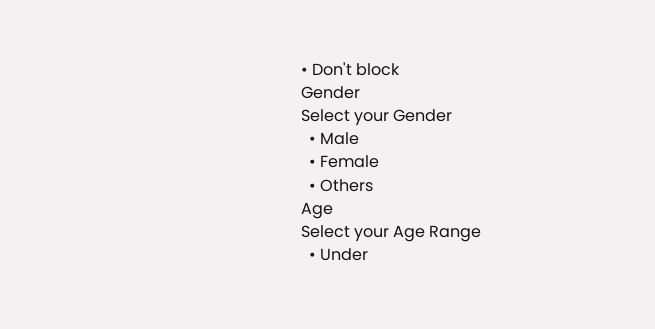• Don't block
Gender
Select your Gender
  • Male
  • Female
  • Others
Age
Select your Age Range
  • Under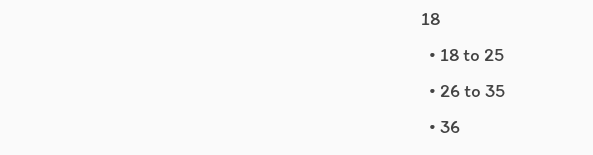18
  • 18 to 25
  • 26 to 35
  • 36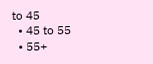to 45
  • 45 to 55
  • 55+